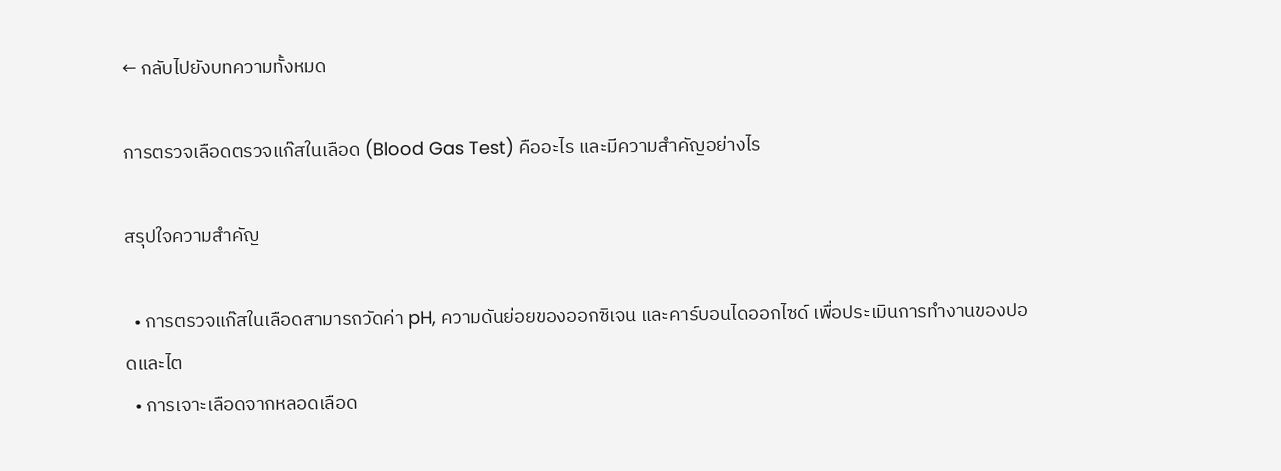← กลับไปยังบทความทั้งหมด

การตรวจเลือดตรวจแก๊สในเลือด (Blood Gas Test) คืออะไร และมีความสำคัญอย่างไร

สรุปใจความสำคัญ

  • การตรวจแก๊สในเลือดสามารถวัดค่า pH, ความดันย่อยของออกซิเจน และคาร์บอนไดออกไซด์ เพื่อประเมินการทำงานของปอดและไต
  • การเจาะเลือดจากหลอดเลือด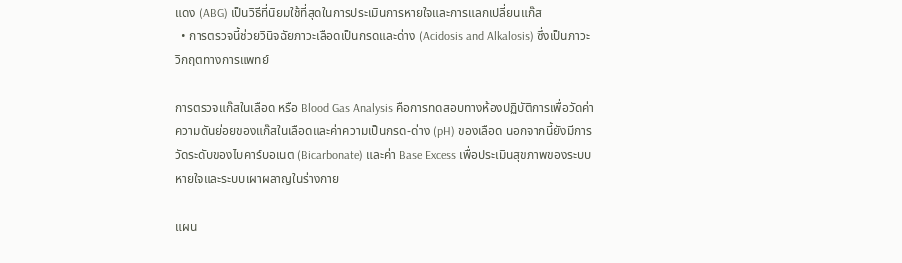แดง (ABG) เป็นวิธีที่นิยมใช้ที่สุดในการประเมินการหายใจและการแลกเปลี่ยนแก๊ส
  • การตรวจนี้ช่วยวินิจฉัยภาวะเลือดเป็นกรดและด่าง (Acidosis and Alkalosis) ซึ่งเป็นภาวะวิกฤตทางการแพทย์

การตรวจแก๊สในเลือด หรือ Blood Gas Analysis คือการทดสอบทางห้องปฏิบัติการเพื่อวัดค่าความดันย่อยของแก๊สในเลือดและค่าความเป็นกรด-ด่าง (pH) ของเลือด นอกจากนี้ยังมีการวัดระดับของไบคาร์บอเนต (Bicarbonate) และค่า Base Excess เพื่อประเมินสุขภาพของระบบหายใจและระบบเผาผลาญในร่างกาย

แผน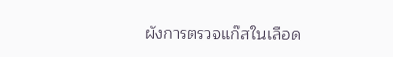ผังการตรวจแก๊สในเลือด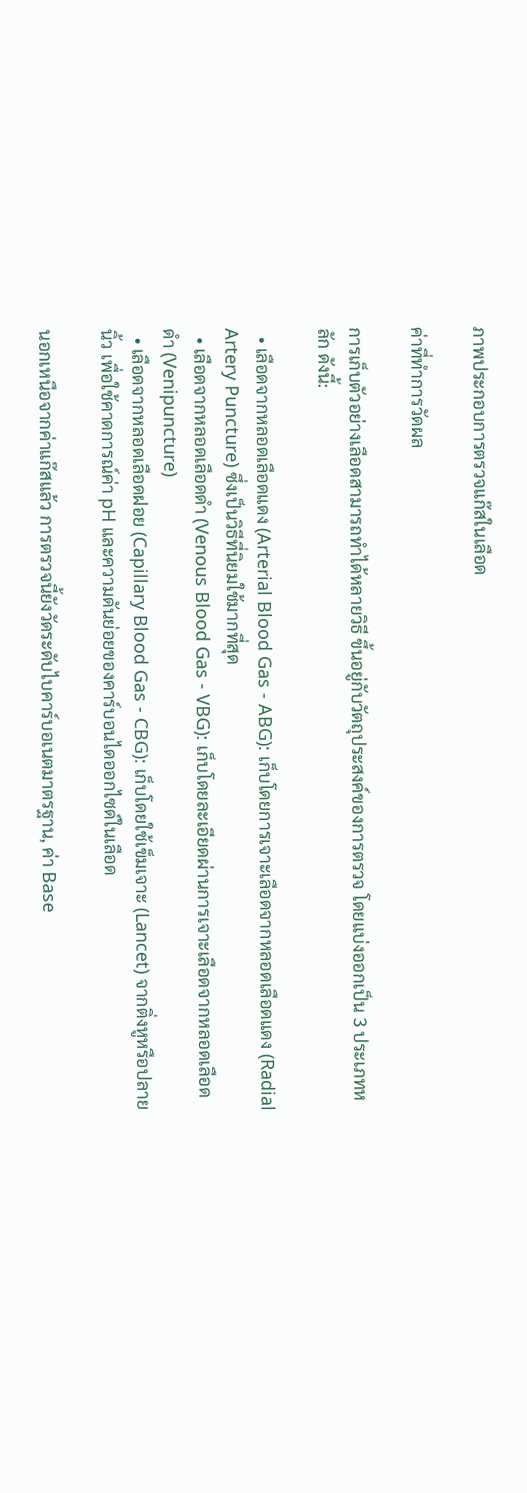ภาพประกอบการตรวจแก๊สในเลือด

ค่าที่ทำการวัดผล

การเก็บตัวอย่างเลือดสามารถทำได้หลายวิธี ขึ้นอยู่กับวัตถุประสงค์ของการตรวจ โดยแบ่งออกเป็น 3 ประเภทหลัก ดังนี้:

  • เลือดจากหลอดเลือดแดง (Arterial Blood Gas - ABG): เก็บโดยการเจาะเลือดจากหลอดเลือดแดง (Radial Artery Puncture) ซึ่งเป็นวิธีที่นิยมใช้มากที่สุด
  • เลือดจากหลอดเลือดดำ (Venous Blood Gas - VBG): เก็บโดยละเอียดผ่านการเจาะเลือดจากหลอดเลือดดำ (Venipuncture)
  • เลือดจากหลอดเลือดฝอย (Capillary Blood Gas - CBG): เก็บโดยใช้เข็มเจาะ (Lancet) จากติ่งหูหรือปลายนิ้ว เพื่อใช้คาดการณ์ค่า pH และความดันย่อยของคาร์บอนไดออกไซด์ในเลือด

นอกเหนือจากค่าแก๊สแล้ว การตรวจนี้ยังวัดระดับไบคาร์บอเนตมาตรฐาน, ค่า Base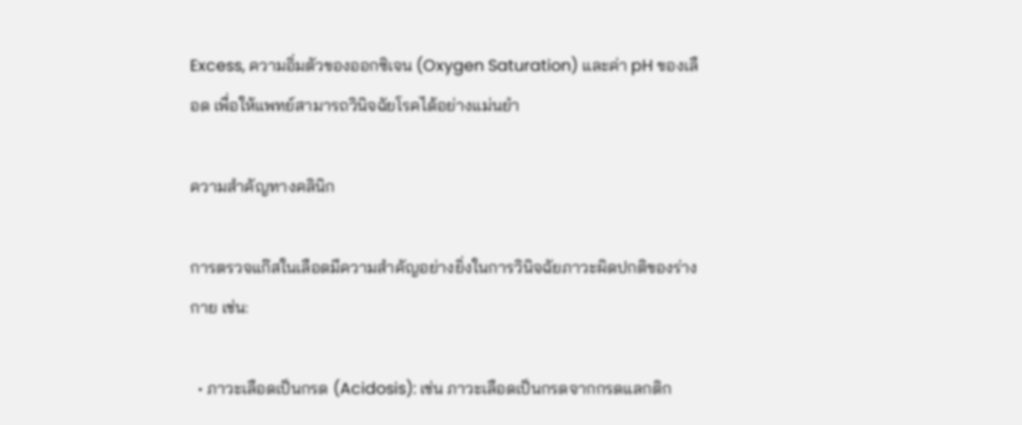Excess, ความอิ่มตัวของออกซิเจน (Oxygen Saturation) และค่า pH ของเลือด เพื่อให้แพทย์สามารถวินิจฉัยโรคได้อย่างแม่นยำ

ความสำคัญทางคลินิก

การตรวจแก๊สในเลือดมีความสำคัญอย่างยิ่งในการวินิจฉัยภาวะผิดปกติของร่างกาย เช่น:

  • ภาวะเลือดเป็นกรด (Acidosis): เช่น ภาวะเลือดเป็นกรดจากกรดแลกติก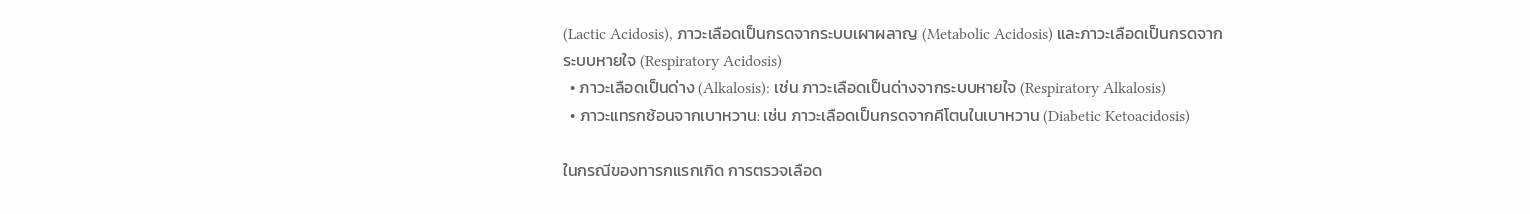(Lactic Acidosis), ภาวะเลือดเป็นกรดจากระบบเผาผลาญ (Metabolic Acidosis) และภาวะเลือดเป็นกรดจากระบบหายใจ (Respiratory Acidosis)
  • ภาวะเลือดเป็นด่าง (Alkalosis): เช่น ภาวะเลือดเป็นด่างจากระบบหายใจ (Respiratory Alkalosis)
  • ภาวะแทรกซ้อนจากเบาหวาน: เช่น ภาวะเลือดเป็นกรดจากคีโตนในเบาหวาน (Diabetic Ketoacidosis)

ในกรณีของทารกแรกเกิด การตรวจเลือด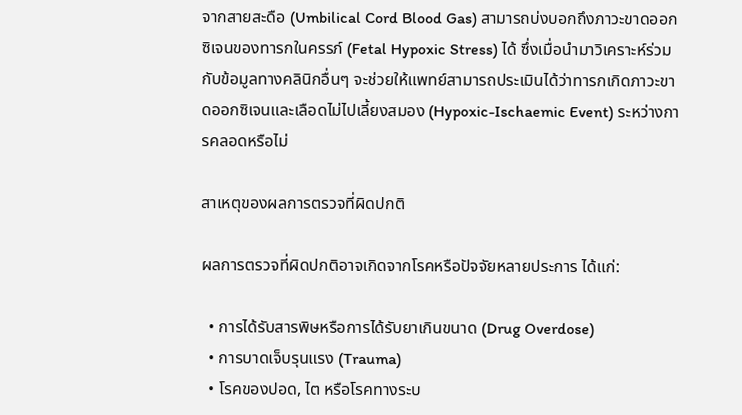จากสายสะดือ (Umbilical Cord Blood Gas) สามารถบ่งบอกถึงภาวะขาดออกซิเจนของทารกในครรภ์ (Fetal Hypoxic Stress) ได้ ซึ่งเมื่อนำมาวิเคราะห์ร่วมกับข้อมูลทางคลินิกอื่นๆ จะช่วยให้แพทย์สามารถประเมินได้ว่าทารกเกิดภาวะขาดออกซิเจนและเลือดไม่ไปเลี้ยงสมอง (Hypoxic-Ischaemic Event) ระหว่างการคลอดหรือไม่

สาเหตุของผลการตรวจที่ผิดปกติ

ผลการตรวจที่ผิดปกติอาจเกิดจากโรคหรือปัจจัยหลายประการ ได้แก่:

  • การได้รับสารพิษหรือการได้รับยาเกินขนาด (Drug Overdose)
  • การบาดเจ็บรุนแรง (Trauma)
  • โรคของปอด, ไต หรือโรคทางระบ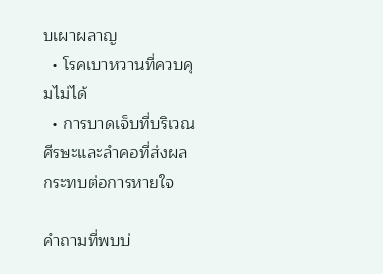บเผาผลาญ
  • โรคเบาหวานที่ควบคุมไม่ได้
  • การบาดเจ็บที่บริเวณศีรษะและลำคอที่ส่งผลกระทบต่อการหายใจ

คำถามที่พบบ่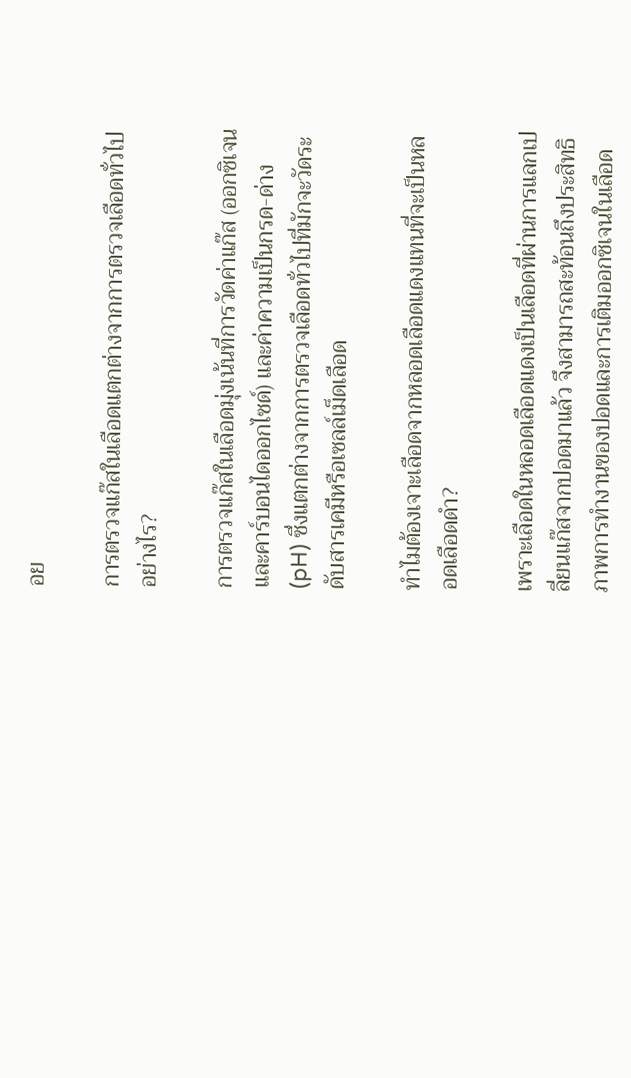อย

การตรวจแก๊สในเลือดแตกต่างจากการตรวจเลือดทั่วไปอย่างไร?

การตรวจแก๊สในเลือดมุ่งเน้นที่การวัดค่าแก๊ส (ออกซิเจนและคาร์บอนไดออกไซด์) และค่าความเป็นกรด-ด่าง (pH) ซึ่งแตกต่างจากการตรวจเลือดทั่วไปที่มักจะวัดระดับสารเคมีหรือเซลล์เม็ดเลือด

ทำไมต้องเจาะเลือดจากหลอดเลือดแดงแทนที่จะเป็นหลอดเลือดดำ?

เพราะเลือดในหลอดเลือดแดงเป็นเลือดที่ผ่านการแลกเปลี่ยนแก๊สจากปอดมาแล้ว จึงสามารถสะท้อนถึงประสิทธิภาพการทำงานของปอดและการเติมออกซิเจนในเลือด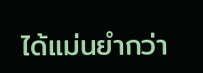ได้แม่นยำกว่า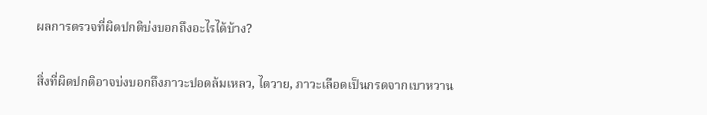ผลการตรวจที่ผิดปกติบ่งบอกถึงอะไรได้บ้าง?

สิ่งที่ผิดปกติอาจบ่งบอกถึงภาวะปอดล้มเหลว, ไตวาย, ภาวะเลือดเป็นกรดจากเบาหวาน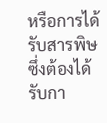หรือการได้รับสารพิษ ซึ่งต้องได้รับกา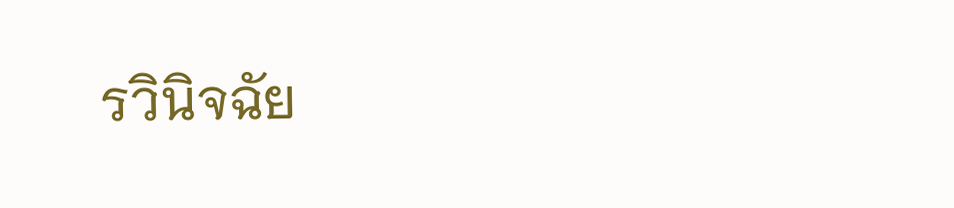รวินิจฉัย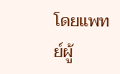โดยแพทย์ผู้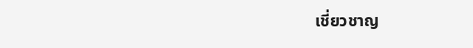เชี่ยวชาญ